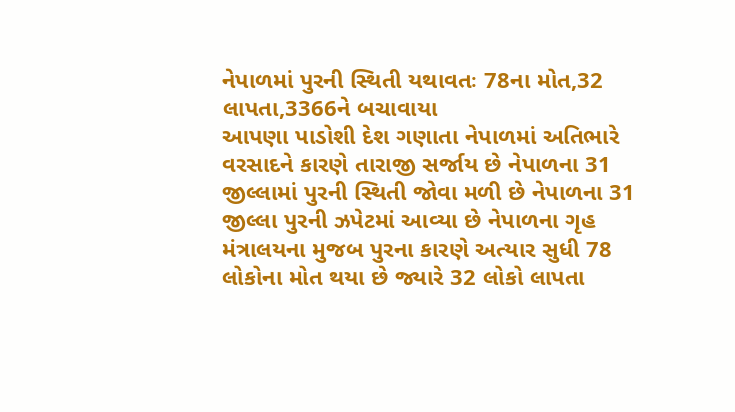નેપાળમાં પુરની સ્થિતી યથાવતઃ 78ના મોત,32 લાપતા,3366ને બચાવાયા
આપણા પાડોશી દેશ ગણાતા નેપાળમાં અતિભારે વરસાદને કારણે તારાજી સર્જાય છે નેપાળના 31 જીલ્લામાં પુરની સ્થિતી જોવા મળી છે નેપાળના 31 જીલ્લા પુરની ઝપેટમાં આવ્યા છે નેપાળના ગૃહ મંત્રાલયના મુજબ પુરના કારણે અત્યાર સુધી 78 લોકોના મોત થયા છે જ્યારે 32 લોકો લાપતા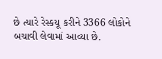છે ત્યારે રેસ્કયૂ કરીને 3366 લોકોને બચાવી લેવામાં આવ્યા છે.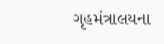ગૃહમંત્રાલયના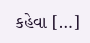કહેવા […]